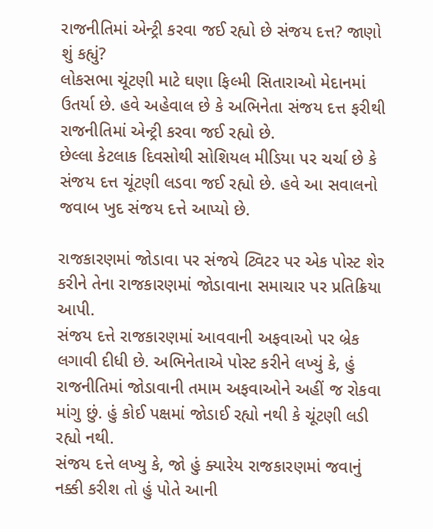રાજનીતિમાં એન્ટ્રી કરવા જઈ રહ્યો છે સંજય દત્ત? જાણો શું કહ્યું?
લોકસભા ચૂંટણી માટે ઘણા ફિલ્મી સિતારાઓ મેદાનમાં ઉતર્યા છે. હવે અહેવાલ છે કે અભિનેતા સંજય દત્ત ફરીથી રાજનીતિમાં એન્ટ્રી કરવા જઈ રહ્યો છે.
છેલ્લા કેટલાક દિવસોથી સોશિયલ મીડિયા પર ચર્ચા છે કે સંજય દત્ત ચૂંટણી લડવા જઈ રહ્યો છે. હવે આ સવાલનો જવાબ ખુદ સંજય દત્તે આપ્યો છે.

રાજકારણમાં જોડાવા પર સંજયે ટ્વિટર પર એક પોસ્ટ શેર કરીને તેના રાજકારણમાં જોડાવાના સમાચાર પર પ્રતિક્રિયા આપી.
સંજય દત્તે રાજકારણમાં આવવાની અફવાઓ પર બ્રેક લગાવી દીધી છે. અભિનેતાએ પોસ્ટ કરીને લખ્યું કે, હું રાજનીતિમાં જોડાવાની તમામ અફવાઓને અહીં જ રોકવા માંગુ છું. હું કોઈ પક્ષમાં જોડાઈ રહ્યો નથી કે ચૂંટણી લડી રહ્યો નથી.
સંજય દત્તે લખ્યુ કે, જો હું ક્યારેય રાજકારણમાં જવાનું નક્કી કરીશ તો હું પોતે આની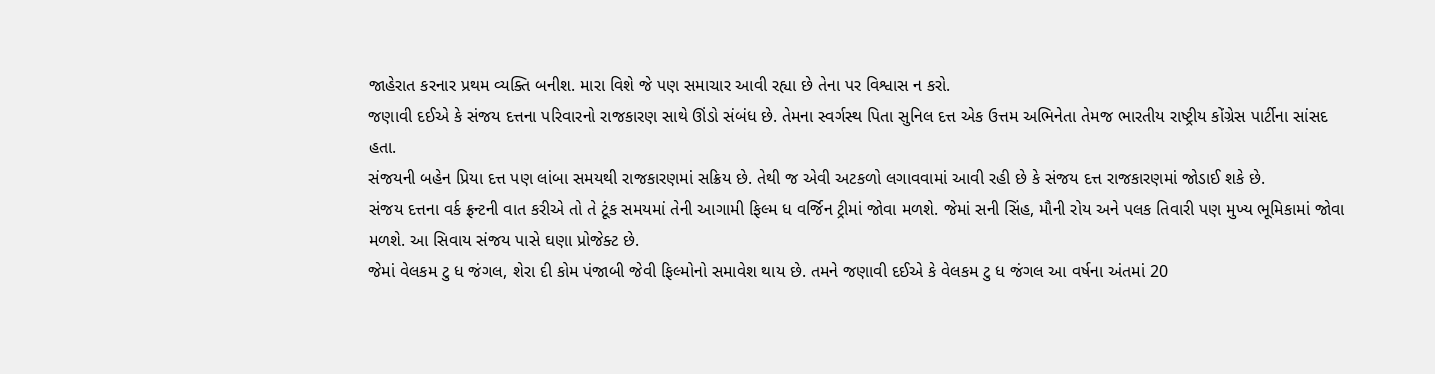જાહેરાત કરનાર પ્રથમ વ્યક્તિ બનીશ. મારા વિશે જે પણ સમાચાર આવી રહ્યા છે તેના પર વિશ્વાસ ન કરો.
જણાવી દઈએ કે સંજય દત્તના પરિવારનો રાજકારણ સાથે ઊંડો સંબંધ છે. તેમના સ્વર્ગસ્થ પિતા સુનિલ દત્ત એક ઉત્તમ અભિનેતા તેમજ ભારતીય રાષ્ટ્રીય કોંગ્રેસ પાર્ટીના સાંસદ હતા.
સંજયની બહેન પ્રિયા દત્ત પણ લાંબા સમયથી રાજકારણમાં સક્રિય છે. તેથી જ એવી અટકળો લગાવવામાં આવી રહી છે કે સંજય દત્ત રાજકારણમાં જોડાઈ શકે છે.
સંજય દત્તના વર્ક ફ્રન્ટની વાત કરીએ તો તે ટૂંક સમયમાં તેની આગામી ફિલ્મ ધ વર્જિન ટ્રીમાં જોવા મળશે. જેમાં સની સિંહ, મૌની રોય અને પલક તિવારી પણ મુખ્ય ભૂમિકામાં જોવા મળશે. આ સિવાય સંજય પાસે ઘણા પ્રોજેક્ટ છે.
જેમાં વેલકમ ટુ ધ જંગલ, શેરા દી કોમ પંજાબી જેવી ફિલ્મોનો સમાવેશ થાય છે. તમને જણાવી દઈએ કે વેલકમ ટુ ધ જંગલ આ વર્ષના અંતમાં 20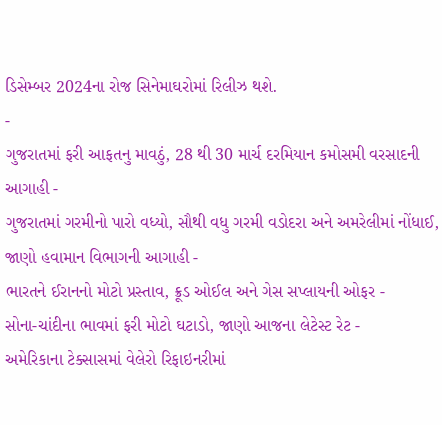ડિસેમ્બર 2024ના રોજ સિનેમાઘરોમાં રિલીઝ થશે.
-
ગુજરાતમાં ફરી આફતનુ માવઠું, 28 થી 30 માર્ચ દરમિયાન કમોસમી વરસાદની આગાહી -
ગુજરાતમાં ગરમીનો પારો વધ્યો, સૌથી વધુ ગરમી વડોદરા અને અમરેલીમાં નોંધાઈ, જાણો હવામાન વિભાગની આગાહી -
ભારતને ઈરાનનો મોટો પ્રસ્તાવ, ક્રૂડ ઓઈલ અને ગેસ સપ્લાયની ઓફર -
સોના-ચાંદીના ભાવમાં ફરી મોટો ઘટાડો, જાણો આજના લેટેસ્ટ રેટ -
અમેરિકાના ટેક્સાસમાં વેલેરો રિફાઇનરીમાં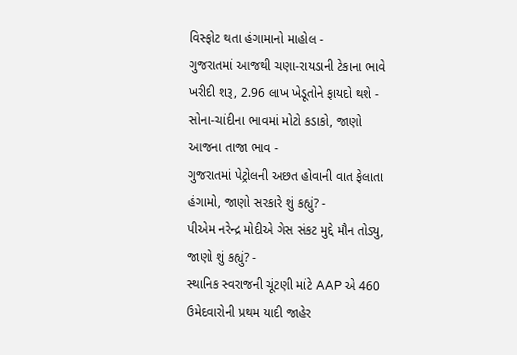વિસ્ફોટ થતા હંગામાનો માહોલ -
ગુજરાતમાં આજથી ચણા-રાયડાની ટેકાના ભાવે ખરીદી શરૂ, 2.96 લાખ ખેડૂતોને ફાયદો થશે -
સોના-ચાંદીના ભાવમાં મોટો કડાકો, જાણો આજના તાજા ભાવ -
ગુજરાતમાં પેટ્રોલની અછત હોવાની વાત ફેલાતા હંગામો, જાણો સરકારે શું કહ્યું? -
પીએમ નરેન્દ્ર મોદીએ ગેસ સંકટ મુદ્દે મૌન તોડ્યુ, જાણો શું કહ્યું? -
સ્થાનિક સ્વરાજની ચૂંટણી માંટે AAP એ 460 ઉમેદવારોની પ્રથમ યાદી જાહેર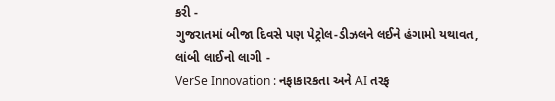કરી -
ગુજરાતમાં બીજા દિવસે પણ પેટ્રોલ-ડીઝલને લઈને હંગામો યથાવત, લાંબી લાઈનો લાગી -
VerSe Innovation : નફાકારકતા અને AI તરફ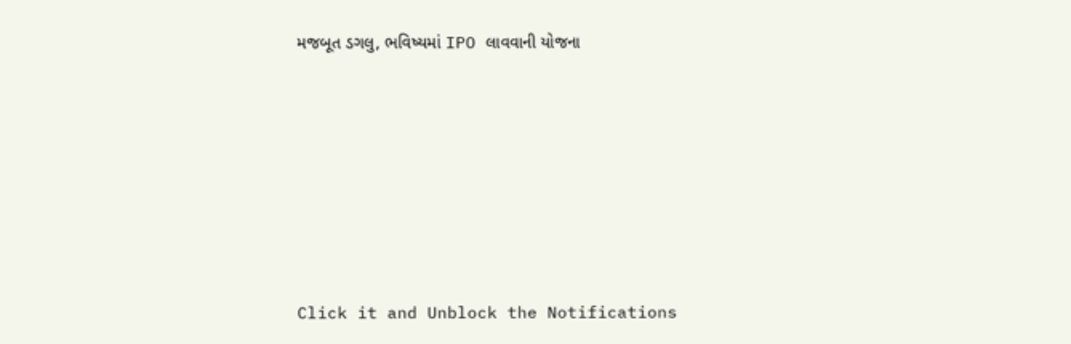મજબૂત ડગલુ, ભવિષ્યમાં IPO લાવવાની યોજના










Click it and Unblock the Notifications